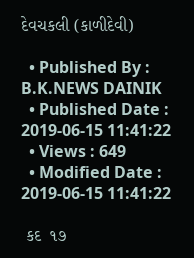દેવચકલી (કાળીદેવી)

  • Published By : B.K.NEWS DAINIK
  • Published Date : 2019-06-15 11:41:22
  • Views : 649
  • Modified Date : 2019-06-15 11:41:22

 કદ  ૧૭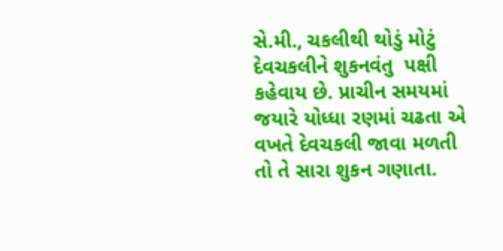સે.મી., ચકલીથી થોડું મોટું દેવચકલીને શુકનવંતુ  પક્ષી કહેવાય છે. પ્રાચીન સમયમાં જયારે યોધ્ધા રણમાં ચઢતા એ વખતે દેવચકલી જાવા મળતી તો તે સારા શુકન ગણાતા.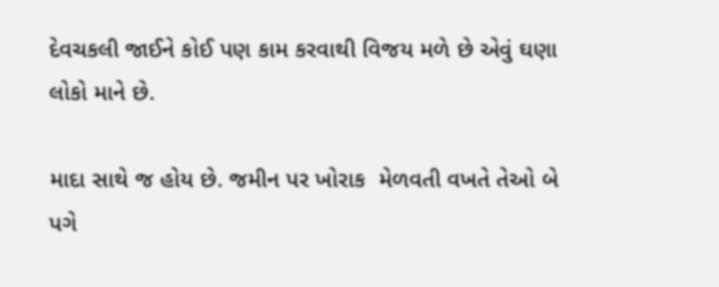દેવચકલી જાઈને કોઈ પણ કામ કરવાથી વિજય મળે છે એવું ઘણા લોકો માને છે.

માદા સાથે જ હોય છે. જમીન પર ખોરાક  મેળવતી વખતે તેઓ બે પગે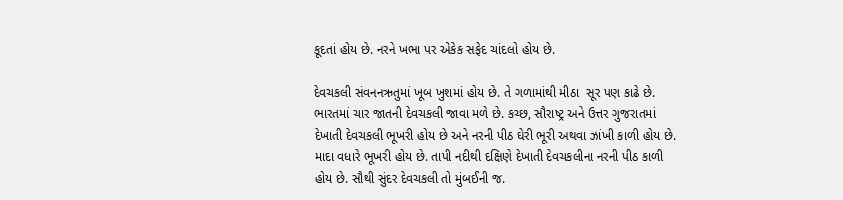કૂદતાં હોય છે. નરને ખભા પર એકેક સફેદ ચાંદલો હોય છે.

દેવચકલી સંવનનઋતુમાં ખૂબ ખુશમાં હોય છે. તે ગળામાંથી મીઠા  સૂર પણ કાઢે છે. ભારતમાં ચાર જાતની દેવચકલી જાવા મળે છે. કચ્છ, સૌરાષ્ટ્ર અને ઉત્તર ગુજરાતમાં દેખાતી દેવચકલી ભૂખરી હોય છે અને નરની પીઠ ઘેરી ભૂરી અથવા ઝાંખી કાળી હોય છે. માદા વધારે ભૂખરી હોય છે. તાપી નદીથી દક્ષિણે દેખાતી દેવચકલીના નરની પીઠ કાળી હોય છે. સૌથી સુંદર દેવચકલી તો મુંબઈની જ.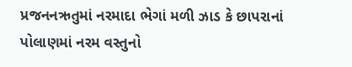પ્રજનનઋતુમાં નરમાદા ભેગાં મળી ઝાડ કે છાપરાનાં પોલાણમાં નરમ વસ્તુનો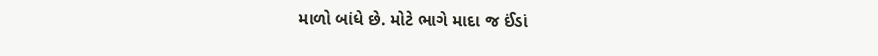માળો બાંધે છે. મોટે ભાગે માદા જ ઈંડાં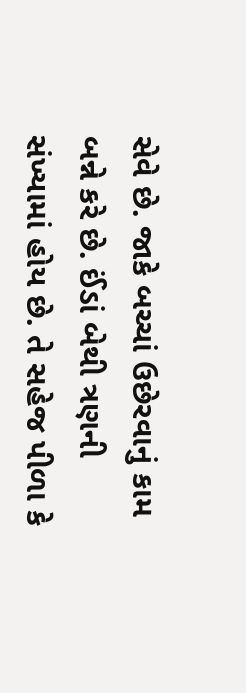સેવે છે. જાકે બચ્ચાં ઉછેરવાનું કામ બન્ને કરે છે. ઈંડાં બેથી ત્રણની સંખ્યામાં હોય છે. તે સહેજ પીળા કે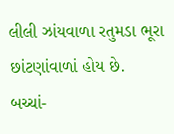લીલી ઝાંયવાળા રતુમડા ભૂરા છાંટણાંવાળાં હોય છે. બચ્ચાં-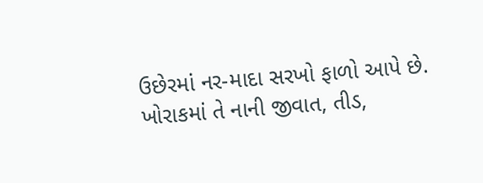ઉછેરમાં નર-માદા સરખો ફાળો આપે છે. ખોરાકમાં તે નાની જીવાત, તીડ,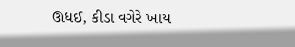ઊધઈ, કીડા વગેરે ખાય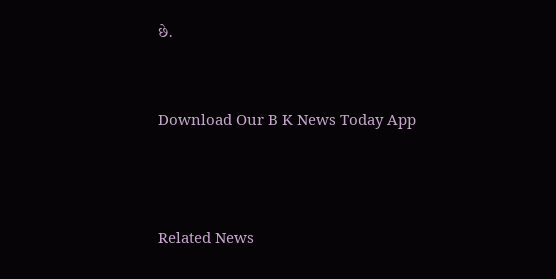છે.


Download Our B K News Today App



Related News